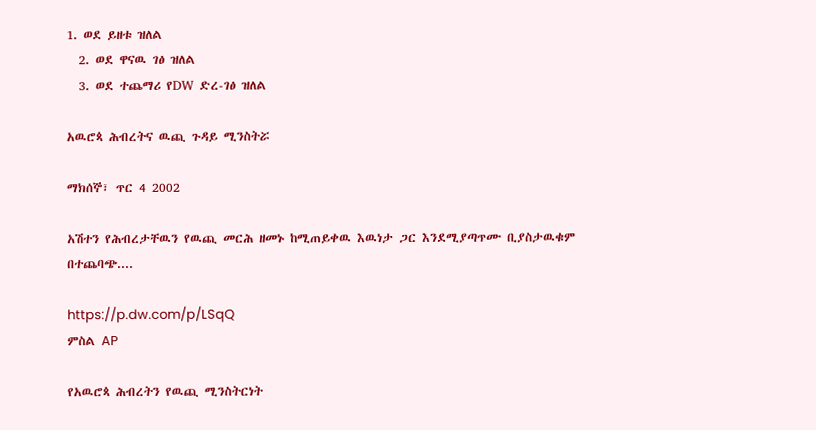1. ወደ ይዘቱ ዝለል
  2. ወደ ዋናዉ ገፅ ዝለል
  3. ወደ ተጨማሪ የDW ድረ-ገፅ ዝለል

አዉሮጳ ሕብረትና ዉጪ ጉዳይ ሚንስትሯ

ማክሰኞ፣ ጥር 4 2002

አሽተን የሕብረታቸዉን የዉጪ መርሕ ዘመኑ ከሚጠይቀዉ እዉነታ ጋር እንደሚያጣጥሙ ቢያስታዉቁም በተጨባጭ....

https://p.dw.com/p/LSqQ
ምስል AP

የአዉሮጳ ሕብረትን የዉጪ ሚንስትርነት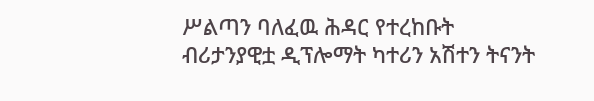ሥልጣን ባለፈዉ ሕዳር የተረከቡት ብሪታንያዊቷ ዲፕሎማት ካተሪን አሽተን ትናንት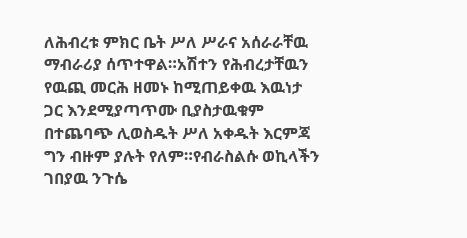ለሕብረቱ ምክር ቤት ሥለ ሥራና አሰራራቸዉ ማብራሪያ ሰጥተዋል።አሽተን የሕብረታቸዉን የዉጪ መርሕ ዘመኑ ከሚጠይቀዉ እዉነታ ጋር እንደሚያጣጥሙ ቢያስታዉቁም በተጨባጭ ሊወስዱት ሥለ አቀዱት እርምጃ ግን ብዙም ያሉት የለም።የብራስልሱ ወኪላችን ገበያዉ ንጉሴ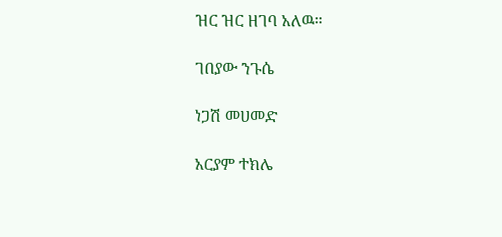ዝር ዝር ዘገባ አለዉ።

ገበያው ንጉሴ

ነጋሽ መሀመድ

አርያም ተክሌ